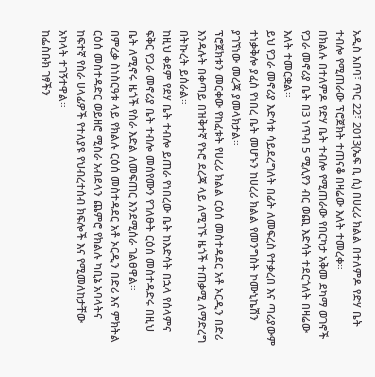አዲስ አበባ፣ ጥር 22፣ 2013(ኤፍ ቢ ሲ) በሀረሪ ክልል በተለምዶ የድሃ ቤት ተብሎ የሚጠራው ፕሮጀክት ተጠናቆ በዛሬው እለት ተመረቀ።
በክልሉ በተለምዶ የድሃ ቤት ተብሎ የሚጠራው የበርካታ አቅመ ደካማ ወገኖች የጋራ መኖሪያ ቤት በ3 ነጥብ 5 ሚሊየን ብር ወጪ እድሳት ተደርጎለት በዛሬው እለት ተመርቋል።
ይህ የጋራ መኖሪያ እድሳቱ ሳይደረግለት በፊት ለመፍረስ የተቃረበ እና ጣሪያውም ተነቃቅሎ ያፈስ የነበረ ቤት መሆኑን ከሀረሪ ክልል የመንግስት ኮሙኒኬሽን ያገኘነው መረጃ ያመላክታል።
ፕሮጀክቱን መርቀው የከፈቱት የሀረሪ ክልል ርዕሰ መስተዳደር አቶ ኦርዲን በድሪ እንዳሉት በቀጣይ በዝቅተኛ የኑሮ ደረጃ ላይ ለሚገኙ ዜጎች ተጠቃሚ ለማድረግ በትኩረት ይሰራል።
ከዚህ ቀደም የደሃ ቤት ተብሎ ይጠራ የነበረው ቤት ከእድሳት በኋላ የሰላምና ፍቅር የጋራ መኖሪያ ቤት ተብሎ መሰየሙን የገለፁት ርዕሰ መስተዳድሩ በዚህ ቤት ለሚኖሩ ዜጎች የስራ እድል ለመፍጠር እንደሚሰራ ገልፀዋል።
በምረቃ ስነስርዓቱ ላይ የክልሉ ርዕሰ መስተዳደር አቶ ኦርዲን በድሪ እና ምክትል ርዕሰ መስተዳድር ወይዘሮ ሚስራ አብደላን ጨምሮ የክልሉ ካቢኔ አባላትና ከፍተኛ የስራ ሀላፊዎች የተለያዩ የህብረተሰብ ክፍሎች እና የሚመለከታቸው አካላት ተገኝተዋል።
ከፌስቡክ ገፃችን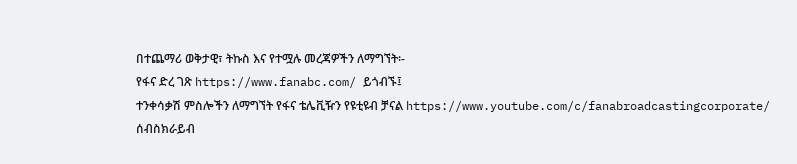በተጨማሪ ወቅታዊ፣ ትኩስ እና የተሟሉ መረጃዎችን ለማግኘት፡-
የፋና ድረ ገጽ https://www.fanabc.com/ ይጎብኙ፤
ተንቀሳቃሽ ምስሎችን ለማግኘት የፋና ቴሌቪዥን የዩቲዩብ ቻናል https://www.youtube.com/c/fanabroadcastingcorporate/ ሰብስክራይብ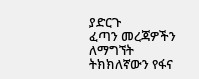ያድርጉ
ፈጣን መረጃዎችን ለማግኘት ትክክለኛውን የፋና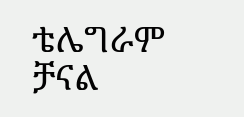ቴሌግራም ቻናል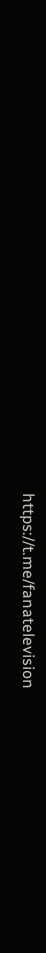https://t.me/fanatelevision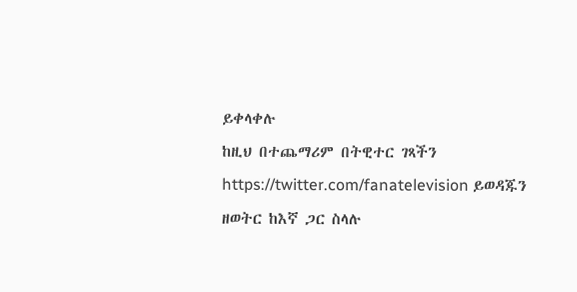ይቀላቀሉ
ከዚህ በተጨማሪም በትዊተር ገጻችን https://twitter.com/fanatelevision ይወዳጁን
ዘወትር ከእኛ ጋር ስላሉ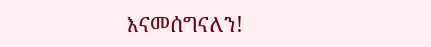እናመሰግናለን!